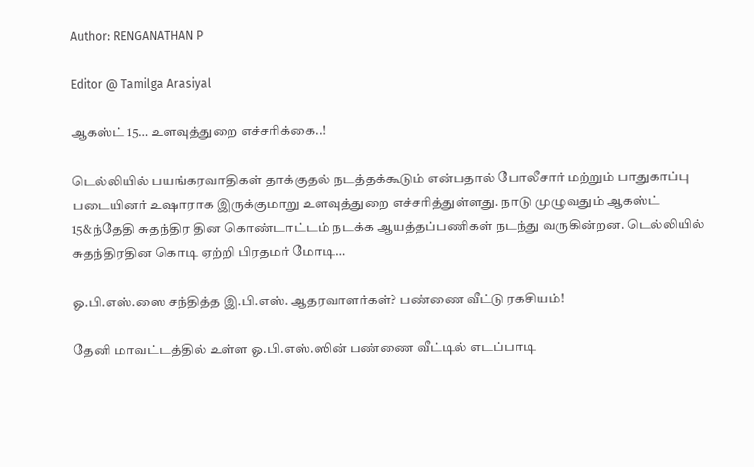Author: RENGANATHAN P

Editor @ Tamilga Arasiyal

ஆகஸ்ட் 15… உளவுத்துறை எச்சரிக்கை..!

டெல்லியில் பயங்கரவாதிகள் தாக்குதல் நடத்தக்கூடும் என்பதால் போலீசார் மற்றும் பாதுகாப்பு படையினர் உஷாராக இருக்குமாறு உளவுத்துறை எச்சரித்துள்ளது. நாடு முழுவதும் ஆகஸ்ட் 15&ந்தேதி சுதந்திர தின கொண்டாட்டம் நடக்க ஆயத்தப்பணிகள் நடந்து வருகின்றன. டெல்லியில் சுதந்திரதின கொடி ஏற்றி பிரதமர் மோடி…

ஓ.பி.எஸ்.ஸை சந்தித்த இ.பி.எஸ். ஆதரவாளர்கள்? பண்ணை வீட்டு ரகசியம்!

தேனி மாவட்டத்தில் உள்ள ஓ.பி.எஸ்.ஸின் பண்ணை வீட்டில் எடப்பாடி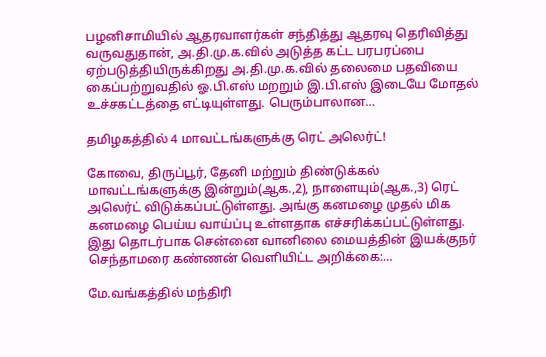பழனிசாமியில் ஆதரவாளர்கள் சந்தித்து ஆதரவு தெரிவித்து வருவதுதான், அ.தி.மு.க.வில் அடுத்த கட்ட பரபரப்பை ஏற்படுத்தியிருக்கிறது அ.தி.மு.க.வில் தலைமை பதவியை கைப்பற்றுவதில் ஓ.பி.எஸ் மறறும் இ.பி.எஸ் இடையே மோதல் உச்சகட்டத்தை எட்டியுள்ளது. பெரும்பாலான…

தமிழகத்தில் 4 மாவட்டங்களுக்கு ரெட் அலெர்ட்!

கோவை, திருப்பூர், தேனி மற்றும் திண்டுக்கல் மாவட்டங்களுக்கு இன்றும்(ஆக.,2), நாளையும்(ஆக.,3) ரெட் அலெர்ட் விடுக்கப்பட்டுள்ளது. அங்கு கனமழை முதல் மிக கனமழை பெய்ய வாய்ப்பு உள்ளதாக எச்சரிக்கப்பட்டுள்ளது. இது தொடர்பாக சென்னை வானிலை மையத்தின் இயக்குநர் செந்தாமரை கண்ணன் வெளியிட்ட அறிக்கை:…

மே.வங்கத்தில் மந்திரி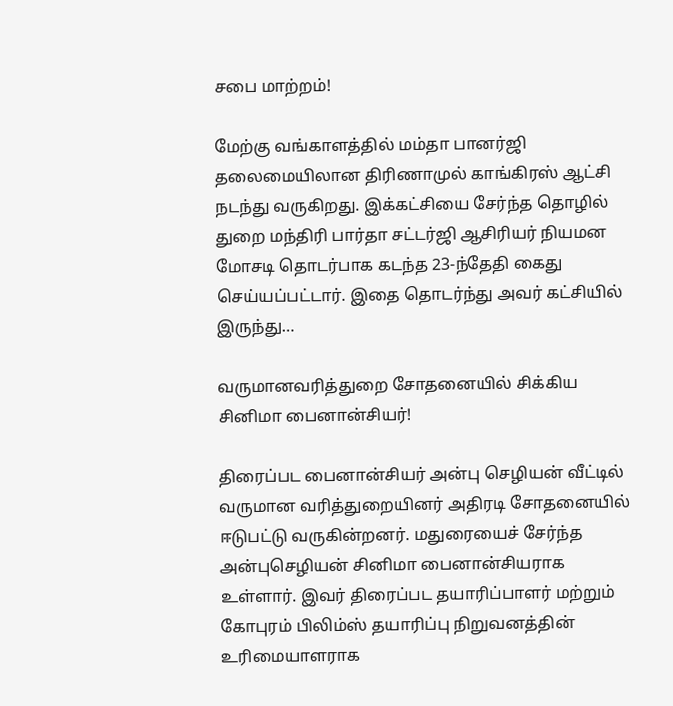சபை மாற்றம்!

மேற்கு வங்காளத்தில் மம்தா பானர்ஜி தலைமையிலான திரிணாமுல் காங்கிரஸ் ஆட்சி நடந்து வருகிறது. இக்கட்சியை சேர்ந்த தொழில் துறை மந்திரி பார்தா சட்டர்ஜி ஆசிரியர் நியமன மோசடி தொடர்பாக கடந்த 23-ந்தேதி கைது செய்யப்பட்டார். இதை தொடர்ந்து அவர் கட்சியில் இருந்து…

வருமானவரித்துறை சோதனையில் சிக்கிய சினிமா பைனான்சியர்!

திரைப்பட பைனான்சியர் அன்பு செழியன் வீட்டில் வருமான வரித்துறையினர் அதிரடி சோதனையில் ஈடுபட்டு வருகின்றனர். மதுரையைச் சேர்ந்த அன்புசெழியன் சினிமா பைனான்சியராக உள்ளார். இவர் திரைப்பட தயாரிப்பாளர் மற்றும் கோபுரம் பிலிம்ஸ் தயாரிப்பு நிறுவனத்தின் உரிமையாளராக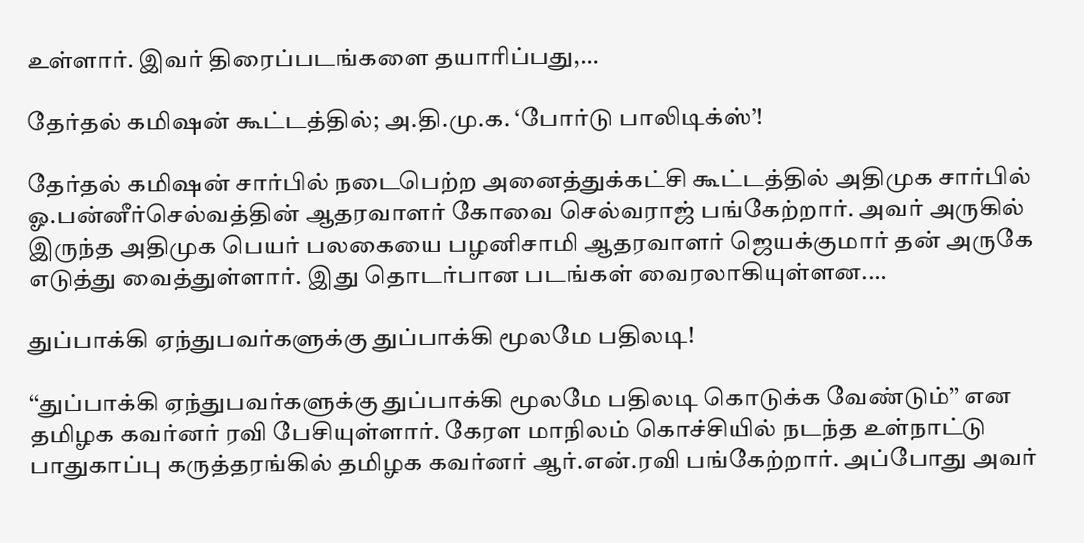உள்ளார். இவர் திரைப்படங்களை தயாரிப்பது,…

தேர்தல் கமிஷன் கூட்டத்தில்; அ.தி.மு.க. ‘போர்டு பாலிடிக்ஸ்’!

தேர்தல் கமிஷன் சார்பில் நடைபெற்ற அனைத்துக்கட்சி கூட்டத்தில் அதிமுக சார்பில் ஓ.பன்னீர்செல்வத்தின் ஆதரவாளர் கோவை செல்வராஜ் பங்கேற்றார். அவர் அருகில் இருந்த அதிமுக பெயர் பலகையை பழனிசாமி ஆதரவாளர் ஜெயக்குமார் தன் அருகே எடுத்து வைத்துள்ளார். இது தொடர்பான படங்கள் வைரலாகியுள்ளன.…

துப்பாக்கி ஏந்துபவர்களுக்கு துப்பாக்கி மூலமே பதிலடி!

‘‘துப்பாக்கி ஏந்துபவர்களுக்கு துப்பாக்கி மூலமே பதிலடி கொடுக்க வேண்டும்’’ என தமிழக கவர்னர் ரவி பேசியுள்ளார். கேரள மாநிலம் கொச்சியில் நடந்த உள்நாட்டு பாதுகாப்பு கருத்தரங்கில் தமிழக கவர்னர் ஆர்.என்.ரவி பங்கேற்றார். அப்போது அவர்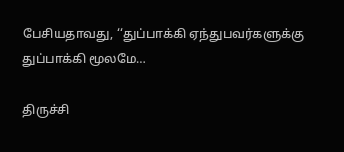பேசியதாவது, ‘‘துப்பாக்கி ஏந்துபவர்களுக்கு துப்பாக்கி மூலமே…

திருச்சி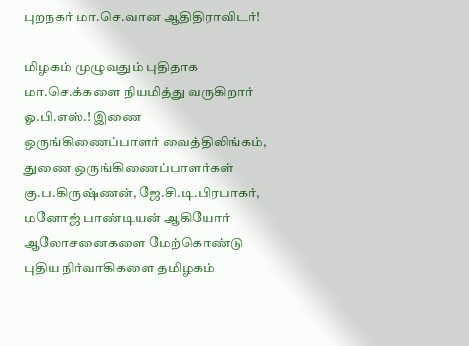புறநகர் மா.செ.வான ஆதிதிராவிடர்!

மிழகம் முழுவதும் புதிதாக மா.செ.க்களை நியமித்து வருகிறார் ஓ.பி.எஸ்.! இணை ஒருங்கிணைப்பாளர் வைத்திலிங்கம், துணை ஒருங்கிணைப்பாளர்கள் கு.ப.கிருஷ்ணன், ஜே.சி.டி.பிரபாகர், மனோஜ் பாண்டியன் ஆகியோர் ஆலோசனைகளை மேற்கொண்டு புதிய நிர்வாகிகளை தமிழகம்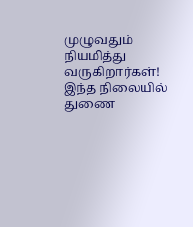முழுவதும் நியமித்து வருகிறார்கள்! இந்த நிலையில் துணை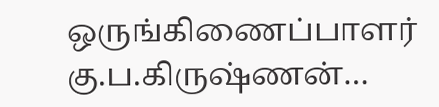ஒருங்கிணைப்பாளர் கு.ப.கிருஷ்ணன்…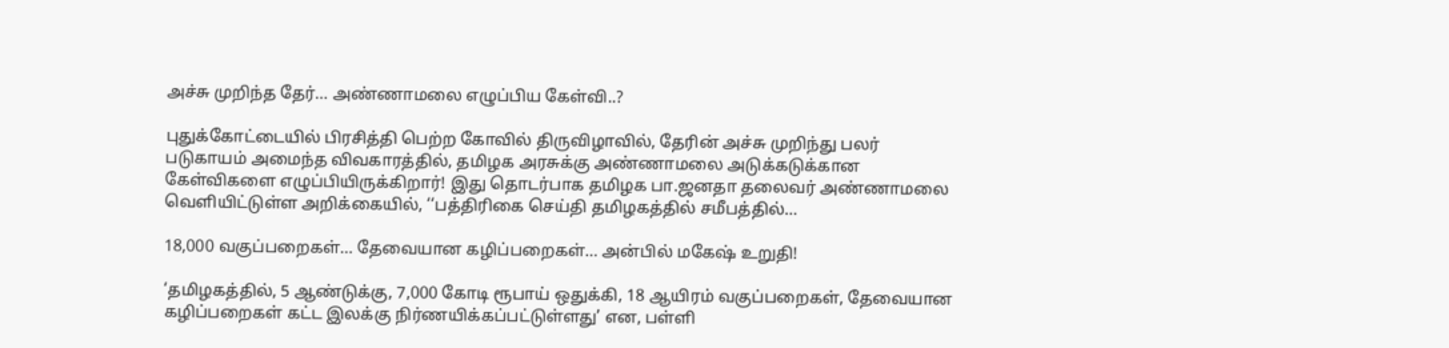அச்சு முறிந்த தேர்… அண்ணாமலை எழுப்பிய கேள்வி..?

புதுக்கோட்டையில் பிரசித்தி பெற்ற கோவில் திருவிழாவில், தேரின் அச்சு முறிந்து பலர் படுகாயம் அமைந்த விவகாரத்தில், தமிழக அரசுக்கு அண்ணாமலை அடுக்கடுக்கான கேள்விகளை எழுப்பியிருக்கிறார்! இது தொடர்பாக தமிழக பா.ஜனதா தலைவர் அண்ணாமலை வெளியிட்டுள்ள அறிக்கையில், ‘‘பத்திரிகை செய்தி தமிழகத்தில் சமீபத்தில்…

18,000 வகுப்பறைகள்… தேவையான கழிப்பறைகள்… அன்பில் மகேஷ் உறுதி!

‘தமிழகத்தில், 5 ஆண்டுக்கு, 7,000 கோடி ரூபாய் ஒதுக்கி, 18 ஆயிரம் வகுப்பறைகள், தேவையான கழிப்பறைகள் கட்ட இலக்கு நிர்ணயிக்கப்பட்டுள்ளது’ என, பள்ளி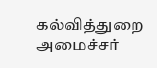கல்வித்துறை அமைச்சர்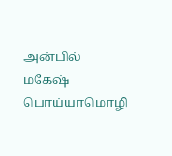அன்பில் மகேஷ் பொய்யாமொழி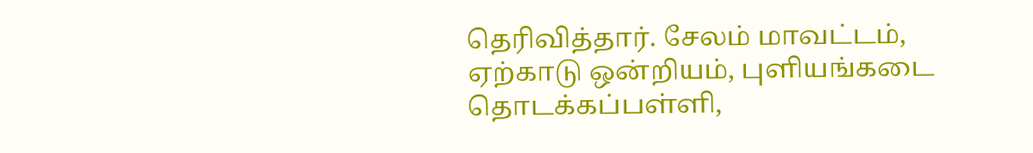தெரிவித்தார். சேலம் மாவட்டம், ஏற்காடு ஒன்றியம், புளியங்கடை தொடக்கப்பள்ளி,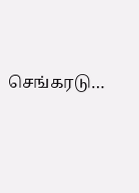செங்கரடு…